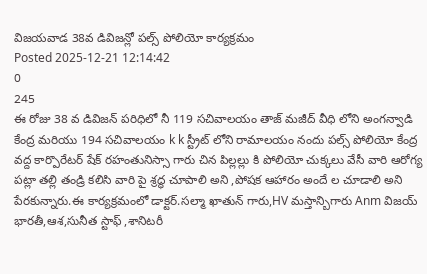విజయవాడ 38వ డివిజన్లో పల్స్ పోలియో కార్యక్రమం
Posted 2025-12-21 12:14:42
0
245
ఈ రోజు 38 వ డివిజన్ పరిధిలో నీ 119 సచివాలయం తాజ్ మజీద్ వీధి లోని అంగన్వాడి కేంద్ర మరియు 194 సచివాలయం k k స్ట్రీట్ లోని రామాలయం నందు పల్స్ పోలియో కేంద్ర వద్ద కార్పొరేటర్ షేక్ రహంతునిస్సా గారు చిన పిల్లల్లు కి పోలియో చుక్కలు వేసీ వారి ఆరోగ్య పట్లా తల్లి తండ్రి కలిసి వారి పై శ్రద్ధ చూపాలి అని ,పోషక ఆహారం అందే ల చూడాలి అని పేరకున్నారు.ఈ కార్యక్రమంలో డాక్టర్.సల్మా ఖాతున్ గారు,HV మస్తాన్బిగారు Anm విజయ్ భారతీ,ఆశ,సునీత స్టాఫ్ ,శానిటరీ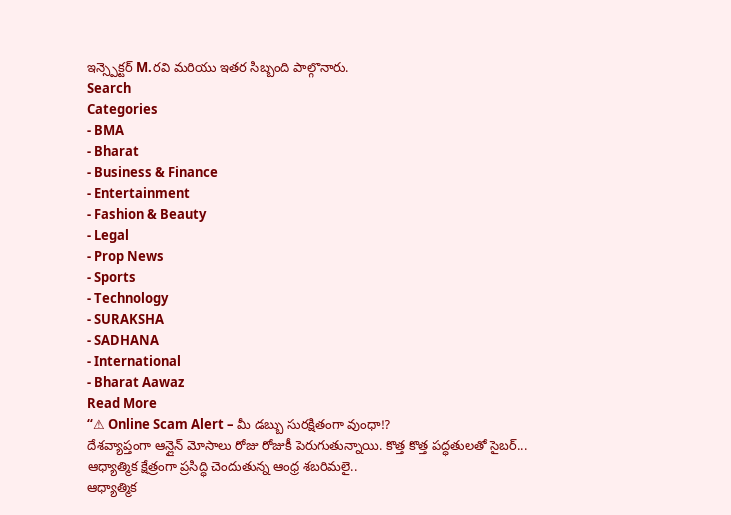ఇన్స్పెక్టర్ M.రవి మరియు ఇతర సిబ్బంది పాల్గొనారు.
Search
Categories
- BMA
- Bharat
- Business & Finance
- Entertainment
- Fashion & Beauty
- Legal
- Prop News
- Sports
- Technology
- SURAKSHA
- SADHANA
- International
- Bharat Aawaz
Read More
“⚠ Online Scam Alert – మీ డబ్బు సురక్షితంగా వుంధా!?
దేశవ్యాప్తంగా ఆన్లైన్ మోసాలు రోజు రోజుకీ పెరుగుతున్నాయి. కొత్త కొత్త పద్ధతులతో సైబర్...
ఆధ్యాత్మిక క్షేత్రంగా ప్రసిద్ధి చెందుతున్న ఆంధ్ర శబరిమలై..
ఆధ్యాత్మిక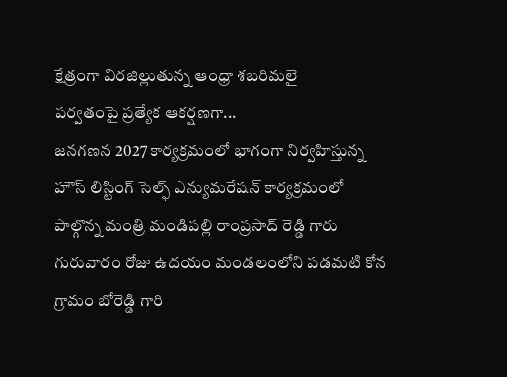క్షేత్రంగా విరజిల్లుతున్న ఆంధ్రా శబరిమలై
పర్వతంపై ప్రత్యేక ఆకర్షణగా...
జనగణన 2027 కార్యక్రమంలో భాగంగా నిర్వహిస్తున్న హౌస్ లిస్టింగ్ సెల్ఫ్ ఎన్యుమరేషన్ కార్యక్రమంలో పాల్గొన్న మంత్రి మండిపల్లి రాంప్రసాద్ రెడ్డి గారు
గురువారం రోజు ఉదయం మండలంలోని పడమటి కోన గ్రామం బోరెడ్డి గారి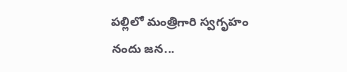పల్లిలో మంత్రిగారి స్వగృహం నందు జన...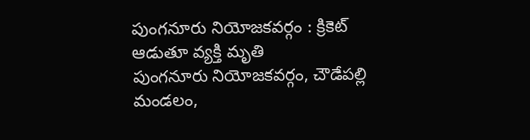పుంగనూరు నియోజకవర్గం : క్రికెట్ ఆడుతూ వ్యక్తి మృతి
పుంగనూరు నియోజకవర్గం, చౌడేపల్లి మండలం,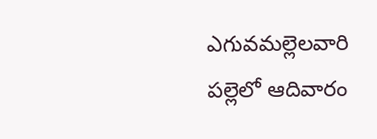ఎగువమల్లెలవారి పల్లెలో ఆదివారం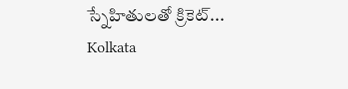స్నేహితులతో క్రికెట్...
Kolkata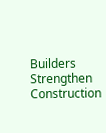Builders Strengthen Construction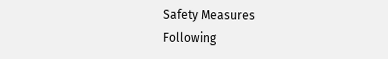Safety Measures
Following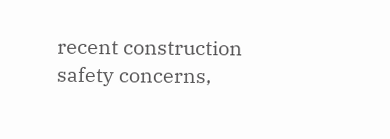recent construction safety concerns,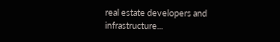real estate developers and infrastructure...